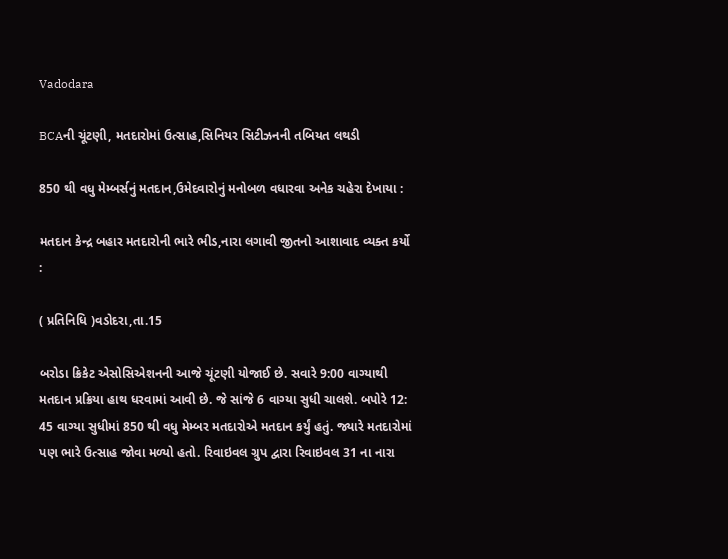Vadodara

BCAની ચૂંટણી, મતદારોમાં ઉત્સાહ,સિનિયર સિટીઝનની તબિયત લથડી

850 થી વધુ મેમ્બર્સનું મતદાન,ઉમેદવારોનું મનોબળ વધારવા અનેક ચહેરા દેખાયા :

મતદાન કેન્દ્ર બહાર મતદારોની ભારે ભીડ,નારા લગાવી જીતનો આશાવાદ વ્યક્ત કર્યો :

( પ્રતિનિધિ )વડોદરા,તા.15

બરોડા ક્રિકેટ એસોસિએશનની આજે ચૂંટણી યોજાઈ છે. સવારે 9:00 વાગ્યાથી મતદાન પ્રક્રિયા હાથ ધરવામાં આવી છે. જે સાંજે 6 વાગ્યા સુધી ચાલશે. બપોરે 12: 45 વાગ્યા સુધીમાં 850 થી વધુ મેમ્બર મતદારોએ મતદાન કર્યું હતું. જ્યારે મતદારોમાં પણ ભારે ઉત્સાહ જોવા મળ્યો હતો. રિવાઇવલ ગ્રુપ દ્વારા રિવાઇવલ 31 ના નારા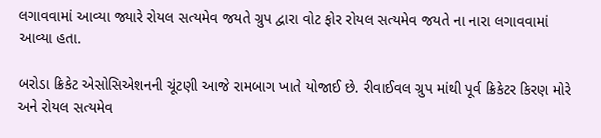લગાવવામાં આવ્યા જ્યારે રોયલ સત્યમેવ જયતે ગ્રુપ દ્વારા વોટ ફોર રોયલ સત્યમેવ જયતે ના નારા લગાવવામાં આવ્યા હતા.

બરોડા ક્રિકેટ એસોસિએશનની ચૂંટણી આજે રામબાગ ખાતે યોજાઈ છે. રીવાઈવલ ગ્રુપ માંથી પૂર્વ ક્રિકેટર કિરણ મોરે અને રોયલ સત્યમેવ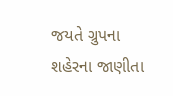જયતે ગ્રુપના શહેરના જાણીતા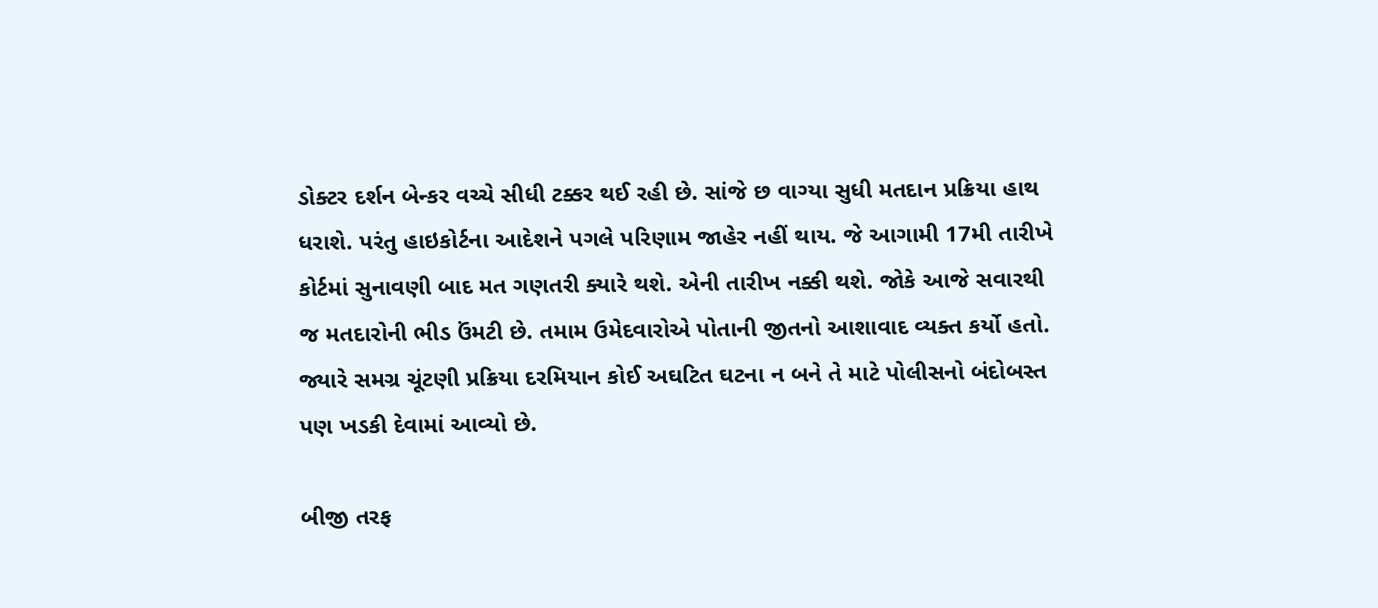ડોક્ટર દર્શન બેન્કર વચ્ચે સીધી ટક્કર થઈ રહી છે. સાંજે છ વાગ્યા સુધી મતદાન પ્રક્રિયા હાથ ધરાશે. પરંતુ હાઇકોર્ટના આદેશને પગલે પરિણામ જાહેર નહીં થાય. જે આગામી 17મી તારીખે કોર્ટમાં સુનાવણી બાદ મત ગણતરી ક્યારે થશે. એની તારીખ નક્કી થશે. જોકે આજે સવારથી જ મતદારોની ભીડ ઉંમટી છે. તમામ ઉમેદવારોએ પોતાની જીતનો આશાવાદ વ્યક્ત કર્યો હતો. જ્યારે સમગ્ર ચૂંટણી પ્રક્રિયા દરમિયાન કોઈ અઘટિત ઘટના ન બને તે માટે પોલીસનો બંદોબસ્ત પણ ખડકી દેવામાં આવ્યો છે.

બીજી તરફ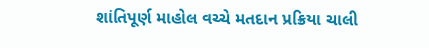શાંતિપૂર્ણ માહોલ વચ્ચે મતદાન પ્રક્રિયા ચાલી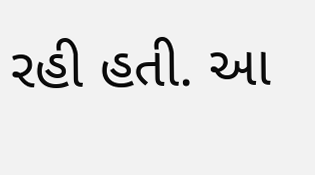રહી હતી. આ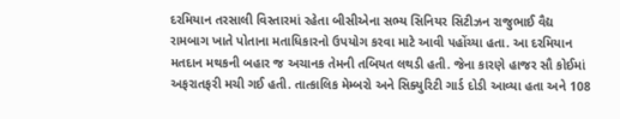દરમિયાન તરસાલી વિસ્તારમાં રહેતા બીસીએના સભ્ય સિનિયર સિટીઝન રાજુભાઈ વૈદ્ય રામબાગ ખાતે પોતાના મતાધિકારનો ઉપયોગ કરવા માટે આવી પહોંચ્યા હતા. આ દરમિયાન મતદાન મથકની બહાર જ અચાનક તેમની તબિયત લથડી હતી. જેના કારણે હાજર સૌ કોઈમાં અફરાતફરી મચી ગઈ હતી. તાત્કાલિક મેમ્બરો અને સિક્યુરિટી ગાર્ડ દોડી આવ્યા હતા અને 108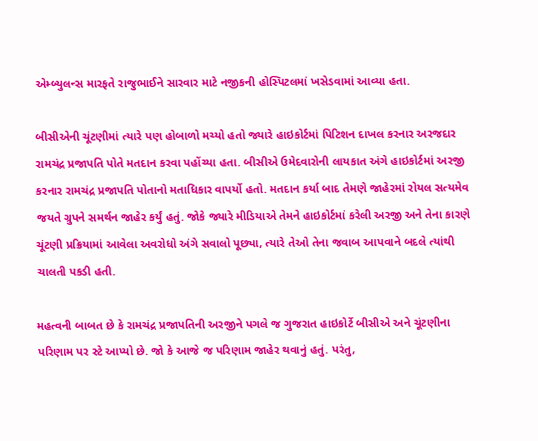એમ્બ્યુલન્સ મારફતે રાજુભાઈને સારવાર માટે નજીકની હોસ્પિટલમાં ખસેડવામાં આવ્યા હતા.

બીસીએની ચૂંટણીમાં ત્યારે પણ હોબાળો મચ્યો હતો જ્યારે હાઇકોર્ટમાં પિટિશન દાખલ કરનાર અરજદાર રામચંદ્ર પ્રજાપતિ પોતે મતદાન કરવા પહોંચ્યા હતા. બીસીએ ઉમેદવારોની લાયકાત અંગે હાઇકોર્ટમાં અરજી કરનાર રામચંદ્ર પ્રજાપતિ પોતાનો મતાધિકાર વાપર્યો હતો. મતદાન કર્યા બાદ તેમણે જાહેરમાં રોયલ સત્યમેવ જયતે ગ્રુપને સમર્થન જાહેર કર્યું હતું. જોકે જ્યારે મીડિયાએ તેમને હાઇકોર્ટમાં કરેલી અરજી અને તેના કારણે ચૂંટણી પ્રક્રિયામાં આવેલા અવરોધો અંગે સવાલો પૂછ્યા, ત્યારે તેઓ તેના જવાબ આપવાને બદલે ત્યાંથી ચાલતી પકડી હતી.

મહત્વની બાબત છે કે રામચંદ્ર પ્રજાપતિની અરજીને પગલે જ ગુજરાત હાઇકોર્ટે બીસીએ અને ચૂંટણીના પરિણામ પર સ્ટે આપ્યો છે. જો કે આજે જ પરિણામ જાહેર થવાનું હતું. પરંતુ,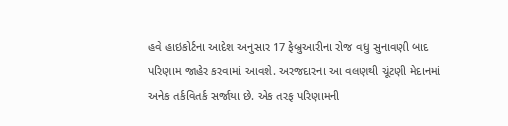હવે હાઇકોર્ટના આદેશ અનુસાર 17 ફેબ્રુઆરીના રોજ વધુ સુનાવણી બાદ પરિણામ જાહેર કરવામાં આવશે. અરજદારના આ વલણથી ચૂંટણી મેદાનમાં અનેક તર્કવિતર્ક સર્જાયા છે. એક તરફ પરિણામની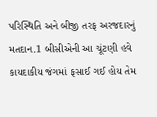પરિસ્થિતિ અને બીજી તરફ અરજદારનું મતદાન.1 બીસીએની આ ચૂંટણી હવે કાયદાકીય જંગમાં ફસાઈ ગઈ હોય તેમ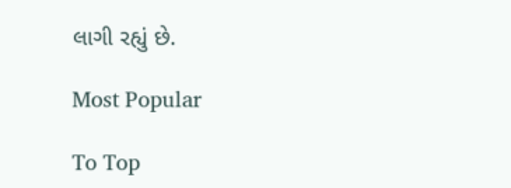લાગી રહ્યું છે.

Most Popular

To Top